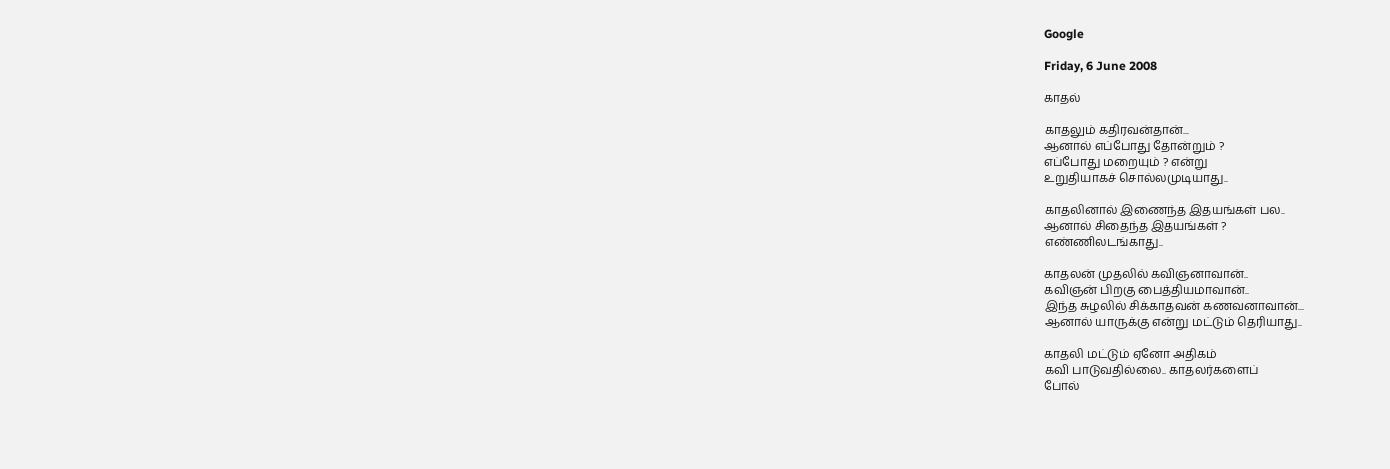Google

Friday, 6 June 2008

காதல்

காதலும் கதிரவன்தான்...
ஆனால் எப்போது தோன்றும் ?
எப்போது மறையும் ? என்று
உறுதியாகச் சொல்லமுடியாது..

காதலினால் இணைந்த இதயங்கள் பல..
ஆனால் சிதைந்த இதயங்கள் ?
எண்ணிலடங்காது..

காதலன் முதலில் கவிஞனாவான்..
கவிஞன் பிறகு பைத்தியமாவான்..
இந்த சுழலில் சிக்காதவன் கணவனாவான்...
ஆனால் யாருக்கு என்று மட்டும் தெரியாது..

காதலி மட்டும் ஏனோ அதிகம்
கவி பாடுவதில்லை.. காதலர்களைப்
போல்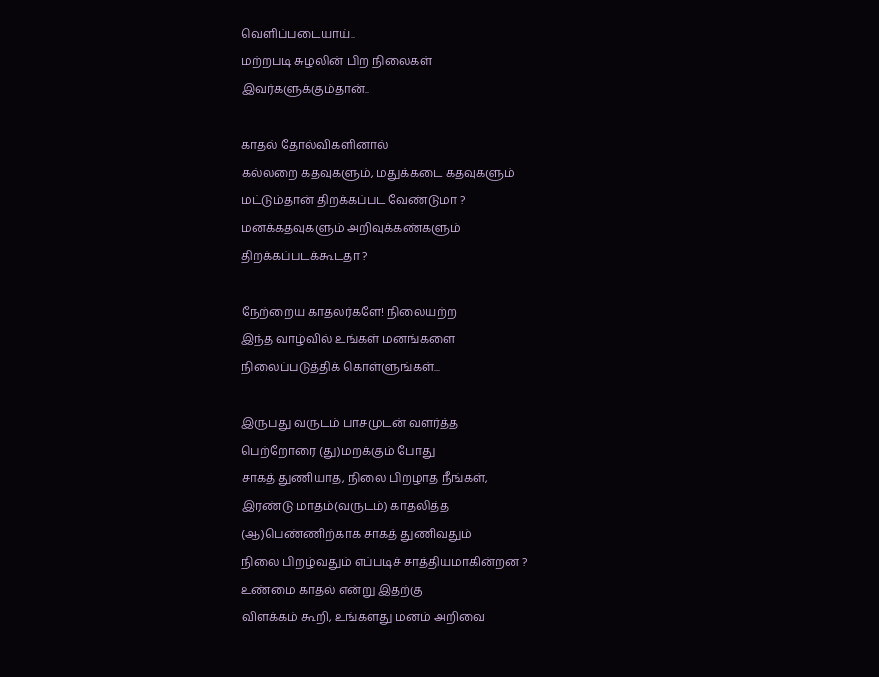வெளிப்படையாய்..
மற்றபடி சுழலின் பிற நிலைகள்
இவர்களுக்கும்தான்..

காதல் தோல்விகளினால்
கல்லறை கதவுகளும், மதுக்கடை கதவுகளும்
மட்டும்தான் திறக்கப்பட வேண்டுமா ?
மனக்கதவுகளும் அறிவுக்கண்களும்
திறக்கப்படக்கூடதா ?

நேற்றைய காதலர்களே! நிலையற்ற
இந்த வாழ்வில் உங்கள் மனங்களை
நிலைப்படுத்திக் கொள்ளுங்கள்...

இருபது வருடம் பாசமுடன் வளர்த்த
பெற்றோரை (து)மறக்கும் போது
சாகத் துணியாத, நிலை பிறழாத நீங்கள்,
இரண்டு மாதம்(வருடம்) காதலித்த
(ஆ)பெண்ணிற்காக சாகத் துணிவதும்
நிலை பிறழ்வதும் எப்படிச் சாத்தியமாகின்றன ?
உண்மை காதல் என்று இதற்கு
விளக்கம் கூறி, உங்களது மனம் அறிவை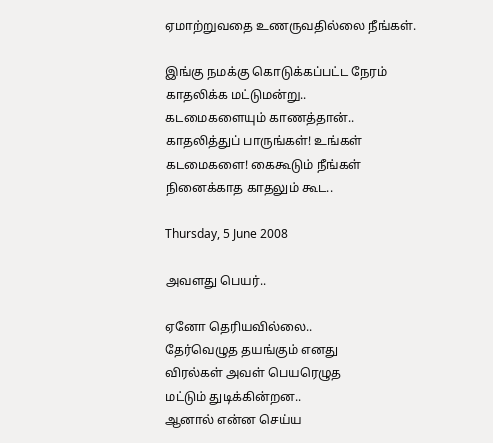ஏமாற்றுவதை உணருவதில்லை நீங்கள்.

இங்கு நமக்கு கொடுக்கப்பட்ட நேரம்
காதலிக்க மட்டுமன்று..
கடமைகளையும் காணத்தான்..
காதலித்துப் பாருங்கள்! உங்கள்
கடமைகளை! கைகூடும் நீங்கள்
நினைக்காத காதலும் கூட..

Thursday, 5 June 2008

அவளது பெயர்..

ஏனோ தெரியவில்லை..
தேர்வெழுத தயங்கும் எனது
விரல்கள் அவள் பெயரெழுத
மட்டும் துடிக்கின்றன..
ஆனால் என்ன செய்ய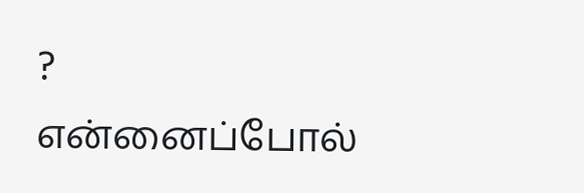?
என்னைப்போல்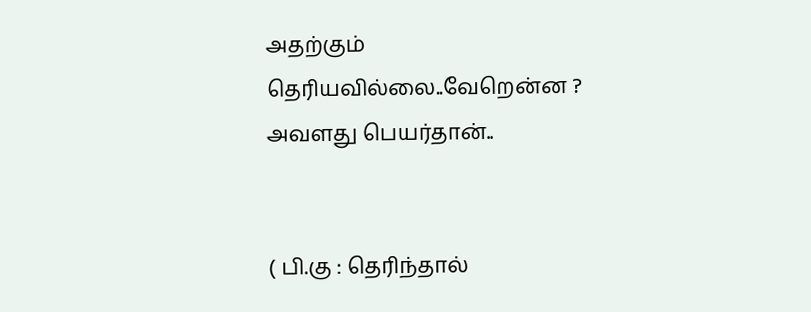அதற்கும்
தெரியவில்லை..வேறென்ன ?
அவளது பெயர்தான்..


( பி.கு : தெரிந்தால்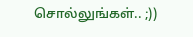சொல்லுங்கள்.. ;))